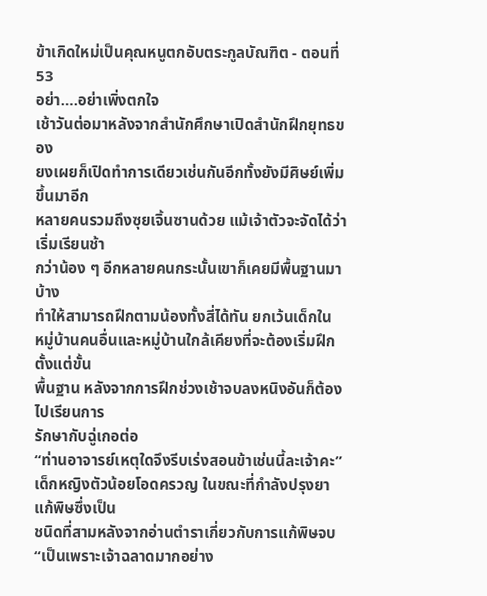ข้าเกิดใหม่เป็นคุณหนูตกอับตระกูลบัณฑิต - ตอนที่ 53
อย่า….อย่าเพิ่งตกใจ
เช้าวันต่อมาหลังจากสำนักศึกษาเปิดสำนักฝึกยุทธของ
ยงเผยก็เปิดทำการเดียวเช่นกันอีกทั้งยังมีศิษย์เพิ่มขึ้นมาอีก
หลายคนรวมถึงซุยเจิ้นซานด้วย แม้เจ้าตัวจะจัดได้ว่าเริ่มเรียนช้า
กว่าน้อง ๆ อีกหลายคนกระนั้นเขาก็เคยมีพื้นฐานมาบ้าง
ทำให้สามารถฝึกตามน้องทั้งสี่ได้ทัน ยกเว้นเด็กใน
หมู่บ้านคนอื่นและหมู่บ้านใกล้เคียงที่จะต้องเริ่มฝึกตั้งแต่ขั้น
พื้นฐาน หลังจากการฝึกช่วงเช้าจบลงหนิงอันก็ต้องไปเรียนการ
รักษากับฉู่เกอต่อ
“ท่านอาจารย์เหตุใดจึงรีบเร่งสอนข้าเช่นนี้ละเจ้าคะ”
เด็กหญิงตัวน้อยโอดครวญ ในขณะที่กำลังปรุงยาแก้พิษซึ่งเป็น
ชนิดที่สามหลังจากอ่านตำราเกี่ยวกับการแก้พิษจบ
“เป็นเพราะเจ้าฉลาดมากอย่าง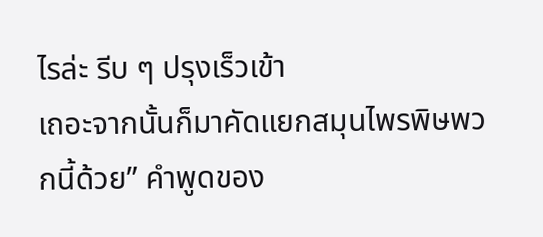ไรล่ะ รีบ ๆ ปรุงเร็วเข้า
เถอะจากนั้นก็มาคัดแยกสมุนไพรพิษพวกนี้ด้วย” คำพูดของ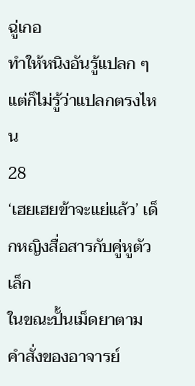ฉู่เกอ
ทำให้หนิงอันรู้แปลก ๆ แต่ก็ไม่รู้ว่าแปลกตรงไหน
28
‘เฮยเฮยข้าจะแย่แล้ว’ เด็กหญิงสื่อสารกับคู่หูตัวเล็ก
ในขณะปั้นเม็ดยาตามคำสั่งของอาจารย์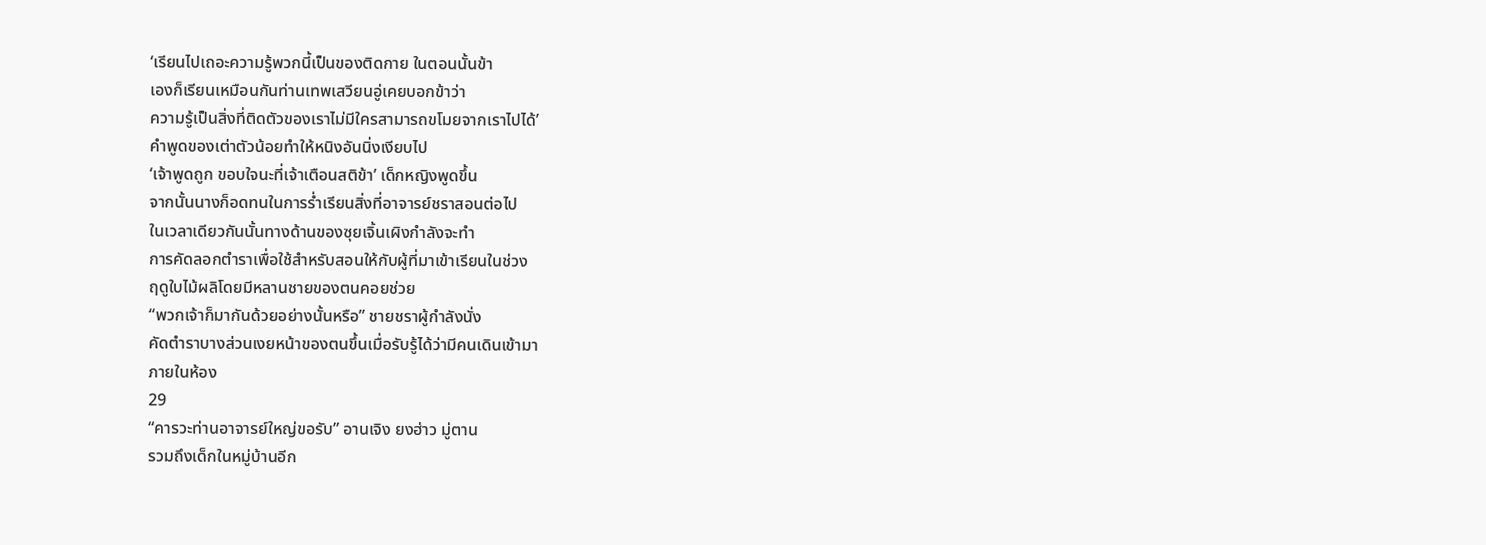‘เรียนไปเถอะความรู้พวกนี้เป็นของติดกาย ในตอนนั้นข้า
เองก็เรียนเหมือนกันท่านเทพเสวียนอู่เคยบอกข้าว่า
ความรู้เป็นสิ่งที่ติดตัวของเราไม่มีใครสามารถขโมยจากเราไปได้’
คำพูดของเต่าตัวน้อยทำให้หนิงอันนิ่งเงียบไป
‘เจ้าพูดถูก ขอบใจนะที่เจ้าเตือนสติข้า’ เด็กหญิงพูดขึ้น
จากนั้นนางก็อดทนในการรํ่าเรียนสิ่งที่อาจารย์ชราสอนต่อไป
ในเวลาเดียวกันนั้นทางด้านของซุยเจิ้นเผิงกำลังจะทำ
การคัดลอกตำราเพื่อใช้สำหรับสอนให้กับผู้ที่มาเข้าเรียนในช่วง
ฤดูใบไม้ผลิโดยมีหลานชายของตนคอยช่วย
“พวกเจ้าก็มากันด้วยอย่างนั้นหรือ” ชายชราผู้กำลังนั่ง
คัดตำราบางส่วนเงยหน้าของตนขึ้นเมื่อรับรู้ได้ว่ามีคนเดินเข้ามา
ภายในห้อง
29
“คารวะท่านอาจารย์ใหญ่ขอรับ” อานเจิง ยงฮ่าว มู่ตาน
รวมถึงเด็กในหมู่บ้านอีก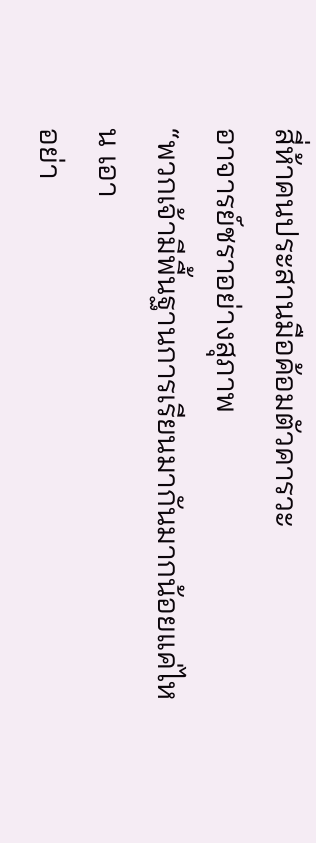สี่ห้าคนประสานมือค้อมตัวคารวะ
อาจารย์ชราอย่างสุภาพ
“พวกเจ้ามีพื้นฐานการเรียนมากันมากน้อยแค่ไหน เอา
อย่า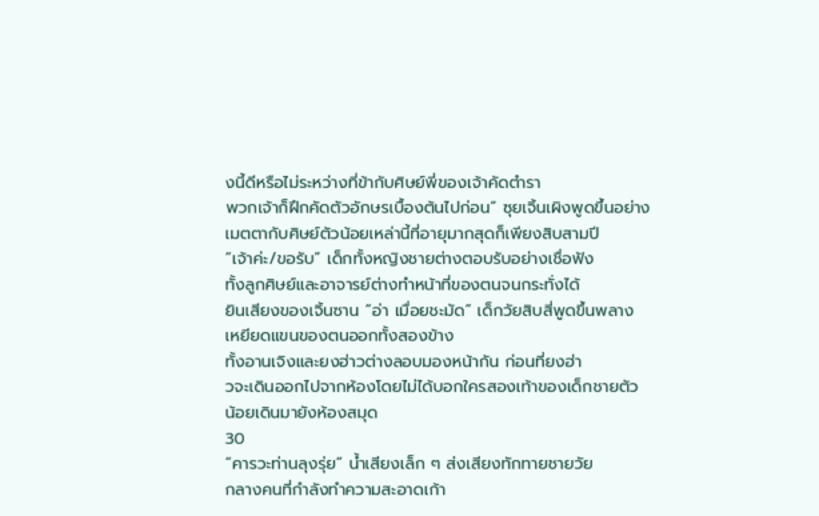งนี้ดีหรือไม่ระหว่างที่ข้ากับศิษย์พี่ของเจ้าคัดตำรา
พวกเจ้าก็ฝึกคัดตัวอักษรเบื้องต้นไปก่อน” ซุยเจิ้นเผิงพูดขึ้นอย่าง
เมตตากับศิษย์ตัวน้อยเหล่านี้ที่อายุมากสุดก็เพียงสิบสามปี
“เจ้าค่ะ/ขอรับ” เด็กทั้งหญิงชายต่างตอบรับอย่างเชื่อฟัง
ทั้งลูกศิษย์และอาจารย์ต่างทำหน้าที่ของตนจนกระทั่งได้
ยินเสียงของเจิ้นซาน “อ่า เมื่อยชะมัด” เด็กวัยสิบสี่พูดขึ้นพลาง
เหยียดแขนของตนออกทั้งสองข้าง
ทั้งอานเจิงและยงฮ่าวต่างลอบมองหน้ากัน ก่อนที่ยงฮ่า
วจะเดินออกไปจากห้องโดยไม่ได้บอกใครสองเท้าของเด็กชายตัว
น้อยเดินมายังห้องสมุด
30
“คารวะท่านลุงรุ่ย” นํ้าเสียงเล็ก ๆ ส่งเสียงทักทายชายวัย
กลางคนที่กำลังทำความสะอาดเก้า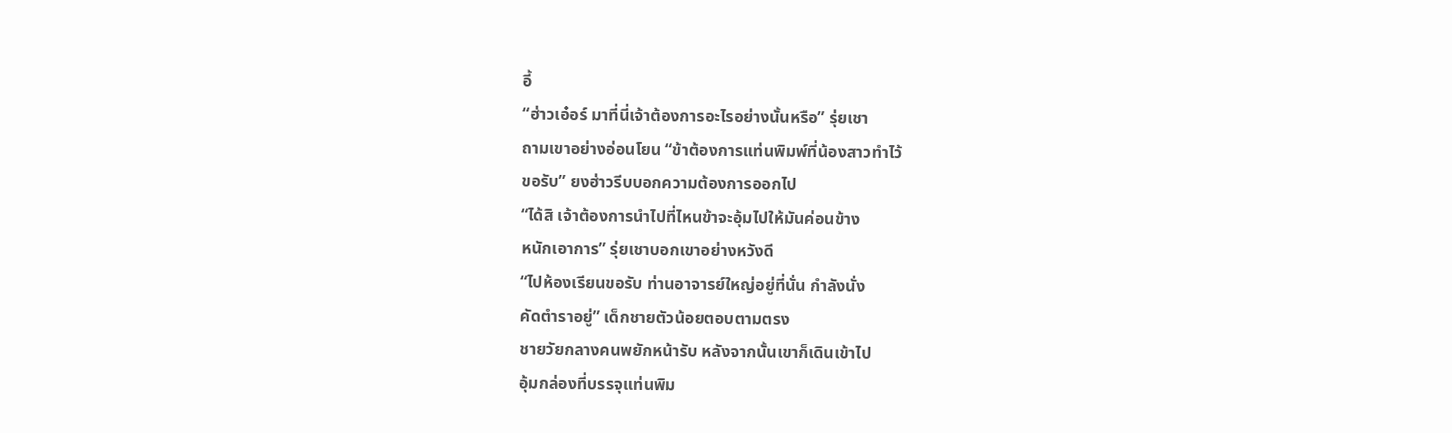อี้
“ฮ่าวเอ๋อร์ มาที่นี่เจ้าต้องการอะไรอย่างนั้นหรือ” รุ่ยเชา
ถามเขาอย่างอ่อนโยน “ข้าต้องการแท่นพิมพ์ที่น้องสาวทำไว้
ขอรับ” ยงฮ่าวรีบบอกความต้องการออกไป
“ได้สิ เจ้าต้องการนำไปที่ไหนข้าจะอุ้มไปให้มันค่อนข้าง
หนักเอาการ” รุ่ยเชาบอกเขาอย่างหวังดี
“ไปห้องเรียนขอรับ ท่านอาจารย์ใหญ่อยู่ที่นั่น กำลังนั่ง
คัดตำราอยู่” เด็กชายตัวน้อยตอบตามตรง
ชายวัยกลางคนพยักหน้ารับ หลังจากนั้นเขาก็เดินเข้าไป
อุ้มกล่องที่บรรจุแท่นพิม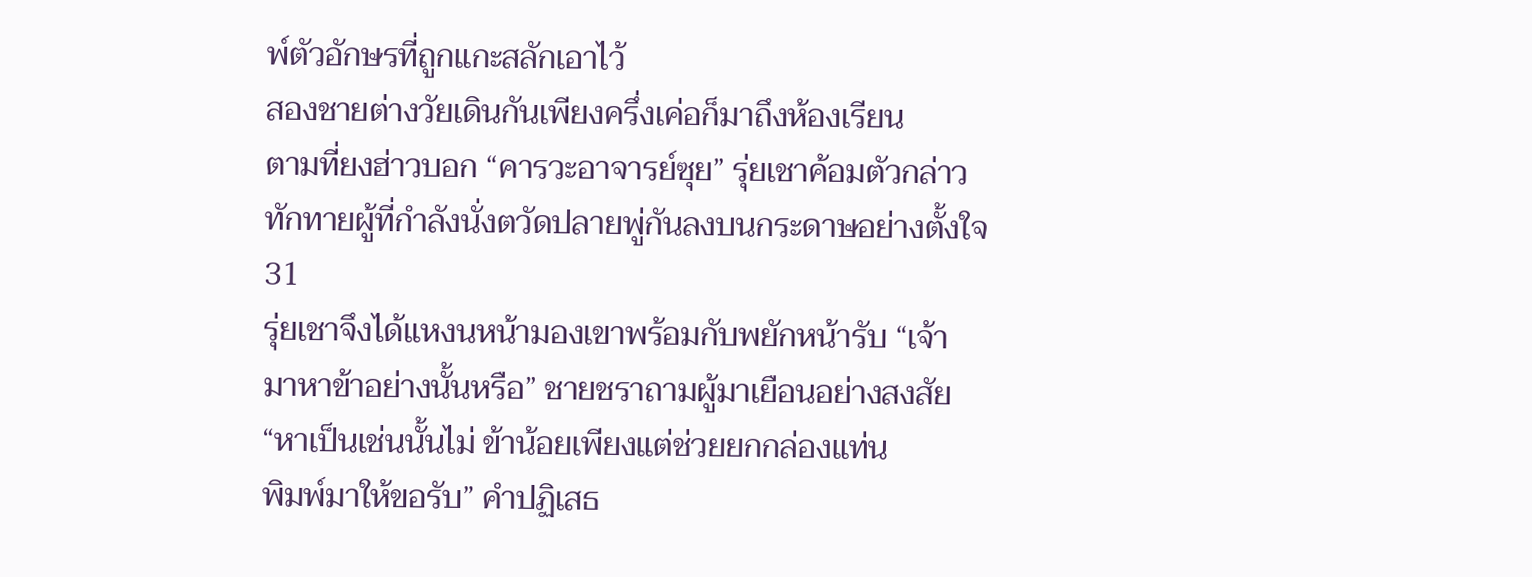พ์ตัวอักษรที่ถูกแกะสลักเอาไว้
สองชายต่างวัยเดินกันเพียงครึ่งเค่อก็มาถึงห้องเรียน
ตามที่ยงฮ่าวบอก “คารวะอาจารย์ซุย” รุ่ยเชาค้อมตัวกล่าว
ทักทายผู้ที่กำลังนั่งตวัดปลายพู่กันลงบนกระดาษอย่างตั้งใจ
31
รุ่ยเชาจึงได้แหงนหน้ามองเขาพร้อมกับพยักหน้ารับ “เจ้า
มาหาข้าอย่างนั้นหรือ” ชายชราถามผู้มาเยือนอย่างสงสัย
“หาเป็นเช่นนั้นไม่ ข้าน้อยเพียงแต่ช่วยยกกล่องแท่น
พิมพ์มาให้ขอรับ” คำปฏิเสธ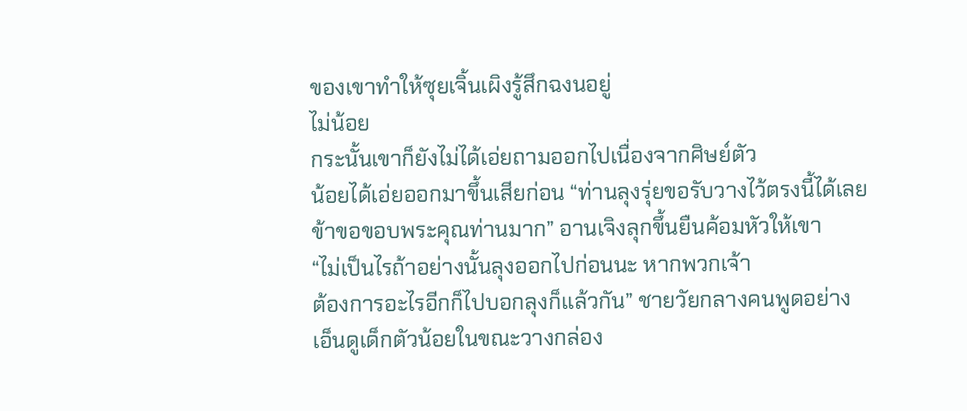ของเขาทำให้ซุยเจิ้นเผิงรู้สึกฉงนอยู่
ไม่น้อย
กระนั้นเขาก็ยังไม่ได้เอ่ยถามออกไปเนื่องจากศิษย์ตัว
น้อยได้เอ่ยออกมาขึ้นเสียก่อน “ท่านลุงรุ่ยขอรับวางไว้ตรงนี้ได้เลย
ข้าขอขอบพระคุณท่านมาก” อานเจิงลุกขึ้นยืนค้อมหัวให้เขา
“ไม่เป็นไรถ้าอย่างนั้นลุงออกไปก่อนนะ หากพวกเจ้า
ต้องการอะไรอีกก็ไปบอกลุงก็แล้วกัน” ชายวัยกลางคนพูดอย่าง
เอ็นดูเด็กตัวน้อยในขณะวางกล่อง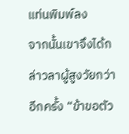แท่นพิมพ์ลง
จากนั้นเขาจึงได้กล่าวลาผู้สูงวัยกว่าอีกครั้ง “ข้าขอตัว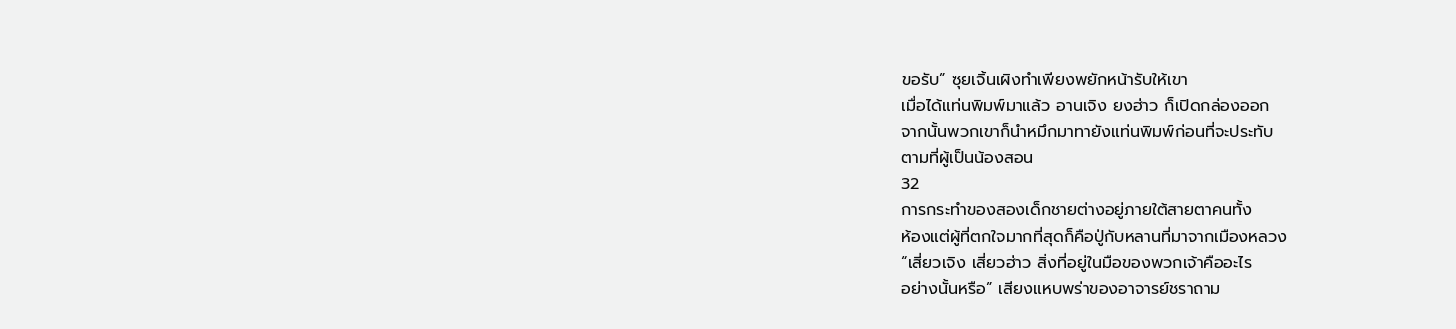ขอรับ” ซุยเจิ้นเผิงทำเพียงพยักหน้ารับให้เขา
เมื่อได้แท่นพิมพ์มาแล้ว อานเจิง ยงฮ่าว ก็เปิดกล่องออก
จากนั้นพวกเขาก็นำหมึกมาทายังแท่นพิมพ์ก่อนที่จะประทับ
ตามที่ผู้เป็นน้องสอน
32
การกระทำของสองเด็กชายต่างอยู่ภายใต้สายตาคนทั้ง
ห้องแต่ผู้ที่ตกใจมากที่สุดก็คือปู่กับหลานที่มาจากเมืองหลวง
“เสี่ยวเจิง เสี่ยวฮ่าว สิ่งที่อยู่ในมือของพวกเจ้าคืออะไร
อย่างนั้นหรือ” เสียงแหบพร่าของอาจารย์ชราถาม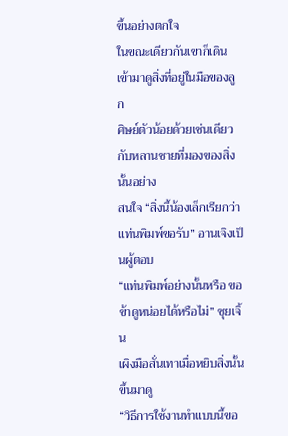ขึ้นอย่างตกใจ
ในขณะเดียวกันเขาก็เดินเข้ามาดูสิ่งที่อยู่ในมือของลูก
ศิษย์ตัวน้อยด้วยเช่นเดียวกับหลานชายที่มองของสิ่งนั้นอย่าง
สนใจ “สิ่งนี้น้องเล็กเรียกว่าแท่นพิมพ์ขอรับ” อานเจิงเป็นผู้ตอบ
“แท่นพิมพ์อย่างนั้นหรือ ขอข้าดูหน่อยได้หรือไม่” ซุยเจิ้น
เผิงมือสั่นเทาเมื่อหยิบสิ่งนั้นขึ้นมาดู
“วิธีการใช้งานทำแบบนี้ขอ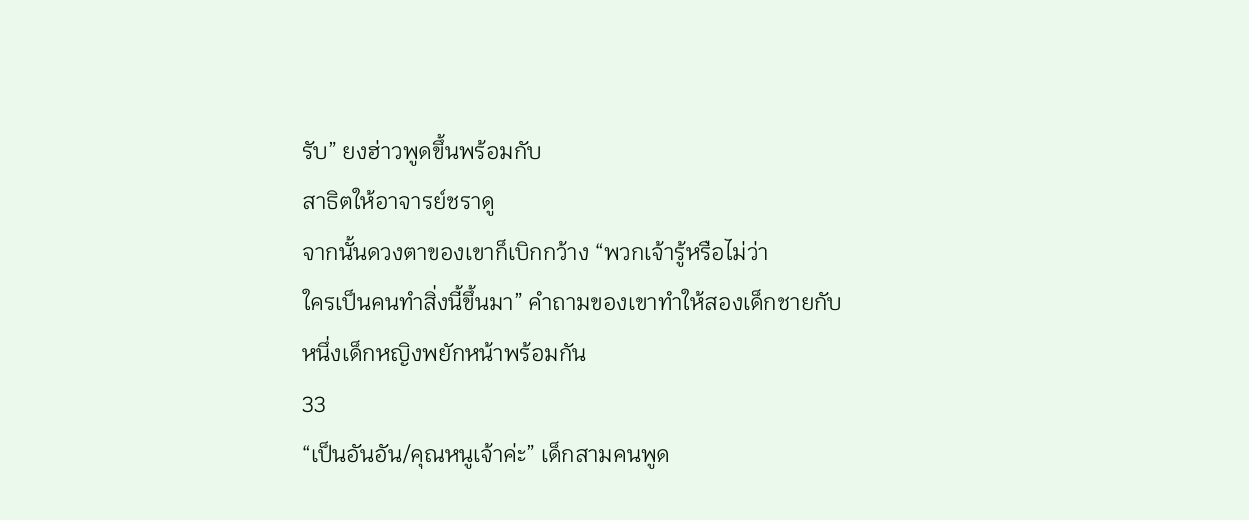รับ” ยงฮ่าวพูดขึ้นพร้อมกับ
สาธิตให้อาจารย์ชราดู
จากนั้นดวงตาของเขาก็เบิกกว้าง “พวกเจ้ารู้หรือไม่ว่า
ใครเป็นคนทำสิ่งนี้ขึ้นมา” คำถามของเขาทำให้สองเด็กชายกับ
หนึ่งเด็กหญิงพยักหน้าพร้อมกัน
33
“เป็นอันอัน/คุณหนูเจ้าค่ะ” เด็กสามคนพูด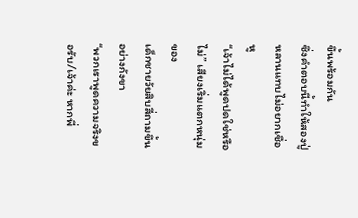ขึ้นพร้อมกัน
ซึ่งคำตอบนี้ทำให้สองปู่หลานแทบไม่อยากเชื่อหู
“เจ้าไม่ได้พูดปดใช่หรือไม่” เสียงเริ่มแตกหนุ่มของ
เด็กชายวัยสิบสี่ถามขึ้นอย่างกังขา
“พวกเราพูดความจริงขอรับ/เจ้าค่ะ หากพี่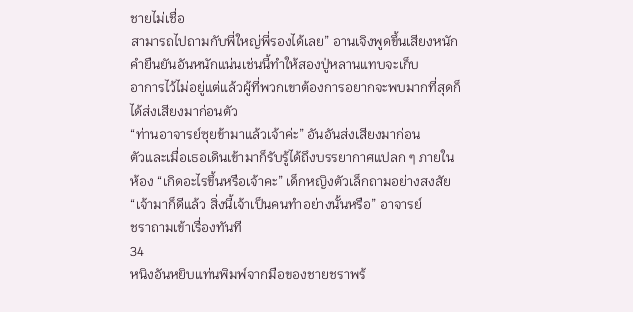ชายไม่เชื่อ
สามารถไปถามกับพี่ใหญ่พี่รองได้เลย” อานเจิงพูดขึ้นเสียงหนัก
คำยืนยันอันหนักแน่นเช่นนี้ทำให้สองปู่หลานแทบจะเก็บ
อาการไว้ไม่อยู่แต่แล้วผู้ที่พวกเขาต้องการอยากจะพบมากที่สุดก็
ได้ส่งเสียงมาก่อนตัว
“ท่านอาจารย์ซุยข้ามาแล้วเจ้าค่ะ” อันอันส่งเสียงมาก่อน
ตัวและเมื่อเธอเดินเข้ามาก็รับรู้ได้ถึงบรรยากาศแปลก ๆ ภายใน
ห้อง “เกิดอะไรขึ้นหรือเจ้าคะ” เด็กหญิงตัวเล็กถามอย่างสงสัย
“เจ้ามาก็ดีแล้ว สิ่งนี้เจ้าเป็นคนทำอย่างนั้นหรือ” อาจารย์
ชราถามเข้าเรื่องทันที
34
หนิงอันหยิบแท่นพิมพ์จากมือของชายชราพร้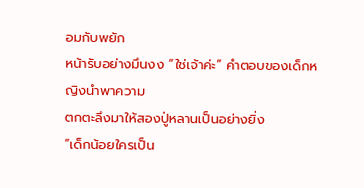อมกับพยัก
หน้ารับอย่างมึนงง “ใช่เจ้าค่ะ” คำตอบของเด็กหญิงนำพาความ
ตกตะลึงมาให้สองปู่หลานเป็นอย่างยิ่ง
“เด็กน้อยใครเป็น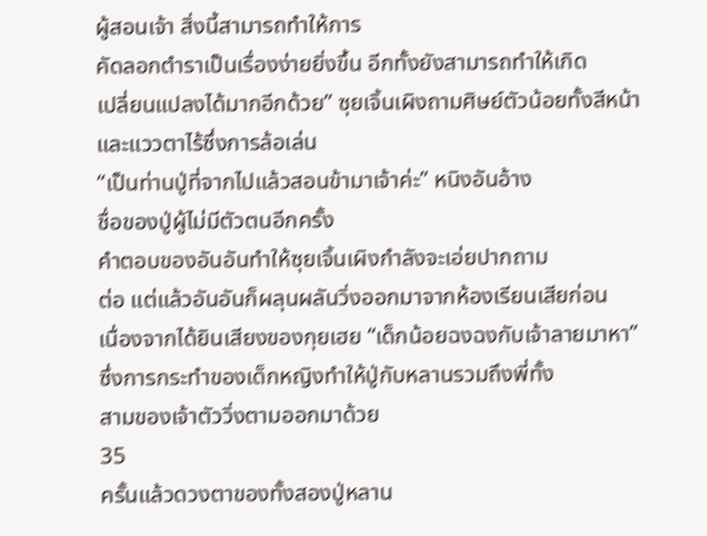ผู้สอนเจ้า สิ่งนี้สามารถทำให้การ
คัดลอกตำราเป็นเรื่องง่ายยิ่งขึ้น อีกทั้งยังสามารถทำให้เกิด
เปลี่ยนแปลงได้มากอีกด้วย” ซุยเจิ้นเผิงถามศิษย์ตัวน้อยทั้งสีหน้า
และแววตาไร้ซึ่งการล้อเล่น
“เป็นท่านปู่ที่จากไปแล้วสอนข้ามาเจ้าค่ะ” หนิงอันอ้าง
ชื่อของปู่ผู้ไม่มีตัวตนอีกครั้ง
คำตอบของอันอันทำให้ซุยเจิ้นเผิงกำลังจะเอ่ยปากถาม
ต่อ แต่แล้วอันอันก็ผลุนผลันวิ่งออกมาจากห้องเรียนเสียก่อน
เนื่องจากได้ยินเสียงของกุยเฮย “เด็กน้อยฉงฉงกับเจ้าลายมาหา”
ซึ่งการกระทำของเด็กหญิงทำให้ปู่กับหลานรวมถึงพี่ทั้ง
สามของเจ้าตัววิ่งตามออกมาด้วย
35
ครั้นแล้วดวงตาของทั้งสองปู่หลาน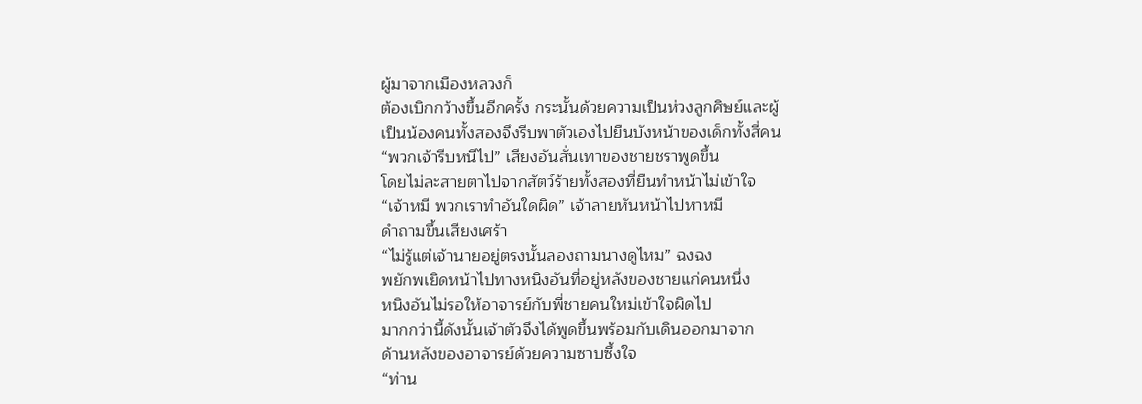ผู้มาจากเมืองหลวงก็
ต้องเบิกกว้างขึ้นอีกครั้ง กระนั้นด้วยความเป็นห่วงลูกศิษย์และผู้
เป็นน้องคนทั้งสองจึงรีบพาตัวเองไปยืนบังหน้าของเด็กทั้งสี่คน
“พวกเจ้ารีบหนีไป” เสียงอันสั่นเทาของชายชราพูดขึ้น
โดยไม่ละสายตาไปจากสัตว์ร้ายทั้งสองที่ยืนทำหน้าไม่เข้าใจ
“เจ้าหมี พวกเราทำอันใดผิด” เจ้าลายหันหน้าไปหาหมี
ดำถามขึ้นเสียงเศร้า
“ไม่รู้แต่เจ้านายอยู่ตรงนั้นลองถามนางดูไหม” ฉงฉง
พยักพเยิดหน้าไปทางหนิงอันที่อยู่หลังของชายแก่คนหนึ่ง
หนิงอันไม่รอให้อาจารย์กับพี่ชายคนใหม่เข้าใจผิดไป
มากกว่านี้ดังนั้นเจ้าตัวจึงได้พูดขึ้นพร้อมกับเดินออกมาจาก
ด้านหลังของอาจารย์ด้วยความซาบซึ้งใจ
“ท่าน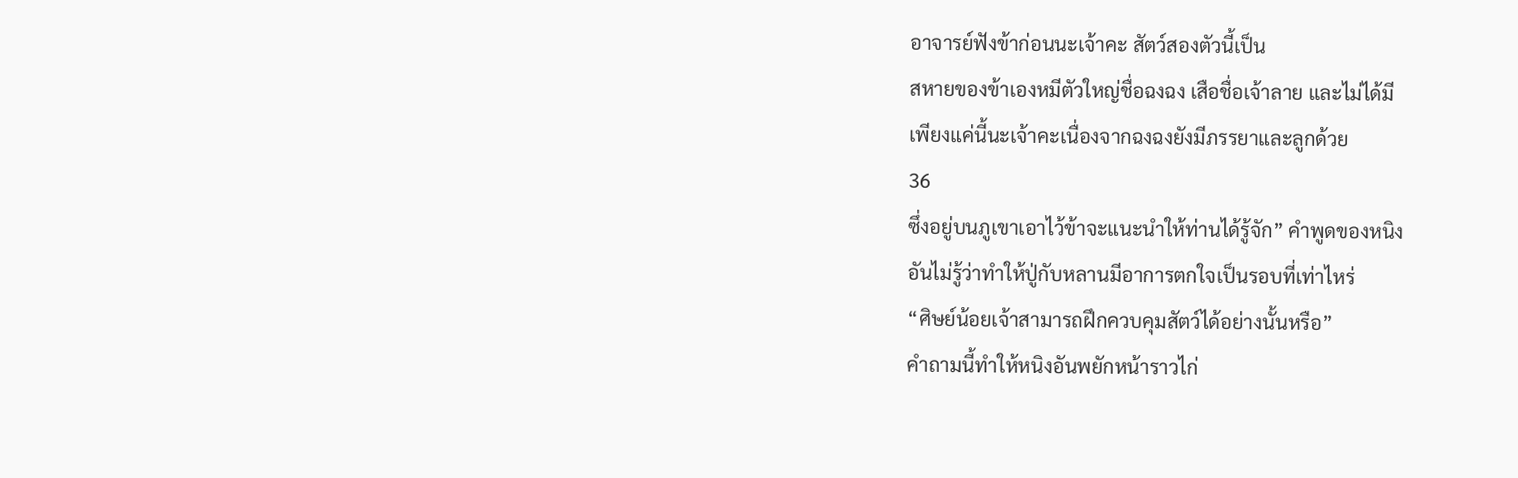อาจารย์ฟังข้าก่อนนะเจ้าคะ สัตว์สองตัวนี้เป็น
สหายของข้าเองหมีตัวใหญ่ชื่อฉงฉง เสือชื่อเจ้าลาย และไม่ได้มี
เพียงแค่นี้นะเจ้าคะเนื่องจากฉงฉงยังมีภรรยาและลูกด้วย
36
ซึ่งอยู่บนภูเขาเอาไว้ข้าจะแนะนำให้ท่านได้รู้จัก” คำพูดของหนิง
อันไม่รู้ว่าทำให้ปู่กับหลานมีอาการตกใจเป็นรอบที่เท่าไหร่
“ศิษย์น้อยเจ้าสามารถฝึกควบคุมสัตว์ได้อย่างนั้นหรือ”
คำถามนี้ทำให้หนิงอันพยักหน้าราวไก่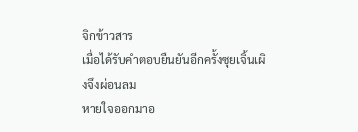จิกข้าวสาร
เมื่อได้รับคำตอบยืนยันอีกครั้งซุยเจิ้นเผิงจึงผ่อนลม
หายใจออกมาอ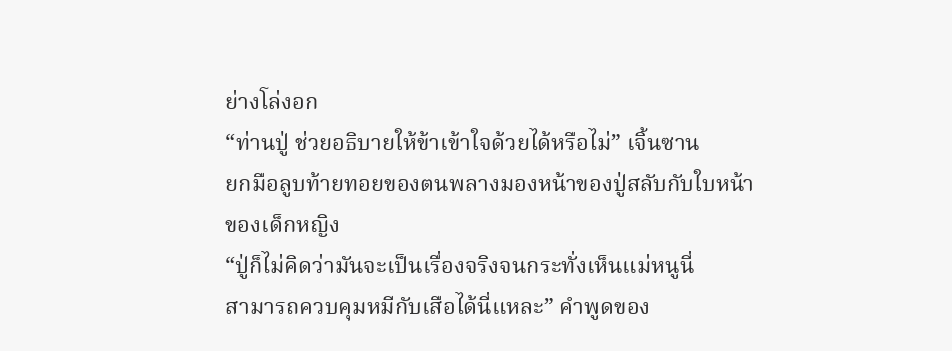ย่างโล่งอก
“ท่านปู่ ช่วยอธิบายให้ข้าเข้าใจด้วยได้หรือไม่” เจิ้นซาน
ยกมือลูบท้ายทอยของตนพลางมองหน้าของปู่สลับกับใบหน้า
ของเด็กหญิง
“ปู่ก็ไม่คิดว่ามันจะเป็นเรื่องจริงจนกระทั่งเห็นแม่หนูนี่
สามารถควบคุมหมีกับเสือได้นี่แหละ” คำพูดของ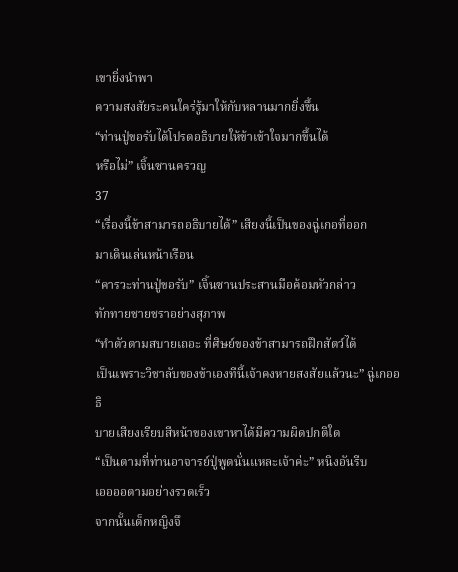เขายิ่งนำพา
ความสงสัยระคนใคร่รู้มาให้กับหลานมากยิ่งขึ้น
“ท่านปู่ขอรับได้โปรดอธิบายให้ข้าเข้าใจมากขึ้นได้
หรือไม่” เจิ้นซานครวญ
37
“เรื่องนี้ข้าสามารถอธิบายได้” เสียงนี้เป็นของฉู่เกอที่ออก
มาเดินเล่นหน้าเรือน
“คารวะท่านปู่ขอรับ” เจิ้นซานประสานมือค้อมหัวกล่าว
ทักทายชายชราอย่างสุภาพ
“ทำตัวตามสบายเถอะ ที่ศิษย์ของข้าสามารถฝึกสัตว์ได้
เป็นเพราะวิชาลับของข้าเองทีนี้เจ้าคงหายสงสัยแล้วนะ” ฉู่เกออธิ
บายเสียงเรียบสีหน้าของเขาหาได้มีความผิดปกติใด
“เป็นตามที่ท่านอาจารย์ปู่พูดนั่นแหละเจ้าค่ะ” หนิงอันรีบ
เออออตามอย่างรวดเร็ว
จากนั้นเด็กหญิงจึ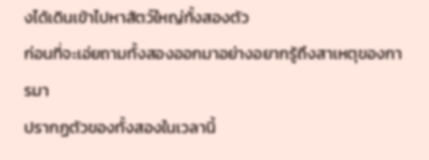งได้เดินเข้าไปหาสัตว์ใหญ่ทั้งสองตัว
ก่อนที่จะเอ่ยถามทั้งสองออกมาอย่างอยากรู้ถึงสาเหตุของการมา
ปรากฏตัวของทั้งสองในเวลานี้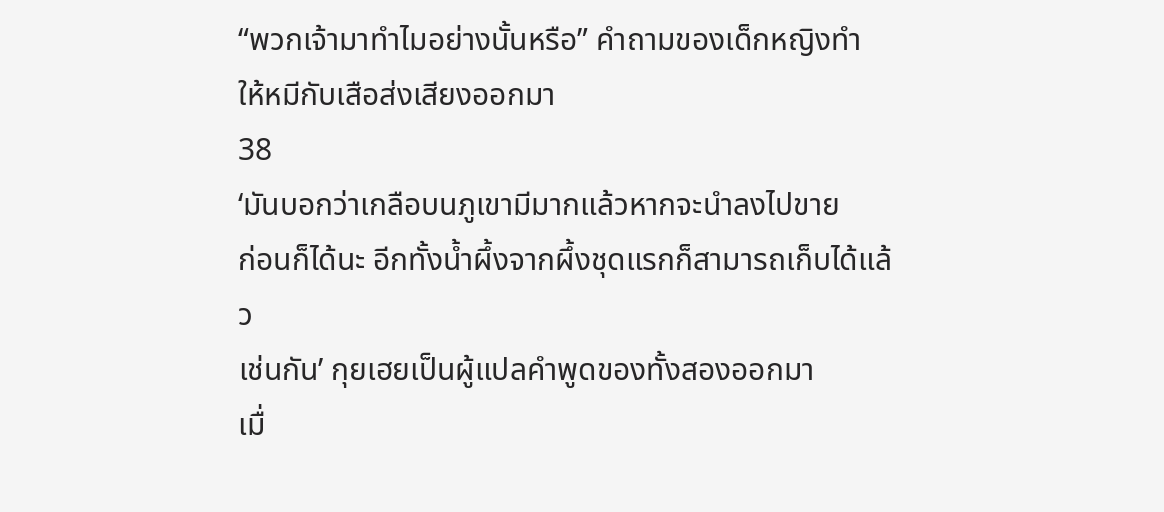“พวกเจ้ามาทำไมอย่างนั้นหรือ” คำถามของเด็กหญิงทำ
ให้หมีกับเสือส่งเสียงออกมา
38
‘มันบอกว่าเกลือบนภูเขามีมากแล้วหากจะนำลงไปขาย
ก่อนก็ได้นะ อีกทั้งนํ้าผึ้งจากผึ้งชุดแรกก็สามารถเก็บได้แล้ว
เช่นกัน’ กุยเฮยเป็นผู้แปลคำพูดของทั้งสองออกมา
เมื่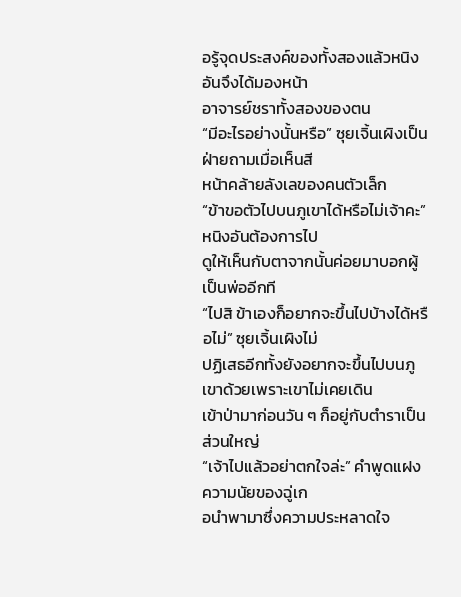อรู้จุดประสงค์ของทั้งสองแล้วหนิงอันจึงได้มองหน้า
อาจารย์ชราทั้งสองของตน
“มีอะไรอย่างนั้นหรือ” ซุยเจิ้นเผิงเป็นฝ่ายถามเมื่อเห็นสี
หน้าคล้ายลังเลของคนตัวเล็ก
“ข้าขอตัวไปบนภูเขาได้หรือไม่เจ้าคะ” หนิงอันต้องการไป
ดูให้เห็นกับตาจากนั้นค่อยมาบอกผู้เป็นพ่ออีกที
“ไปสิ ข้าเองก็อยากจะขึ้นไปบ้างได้หรือไม่” ซุยเจิ้นเผิงไม่
ปฏิเสธอีกทั้งยังอยากจะขึ้นไปบนภูเขาด้วยเพราะเขาไม่เคยเดิน
เข้าป่ามาก่อนวัน ๆ ก็อยู่กับตำราเป็นส่วนใหญ่
“เจ้าไปแล้วอย่าตกใจล่ะ” คำพูดแฝงความนัยของฉู่เก
อนำพามาซึ่งความประหลาดใจ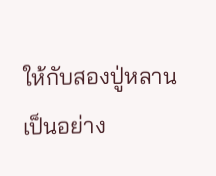ให้กับสองปู่หลานเป็นอย่าง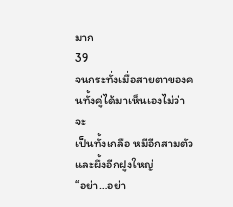มาก
39
จนกระทั่งเมื่อสายตาของคนทั้งคู่ได้มาเห็นเองไม่ว่าจะ
เป็นทั้งเกลือ หมีอีกสามตัวและผึ้งอีกฝูงใหญ่
“อย่า…อย่า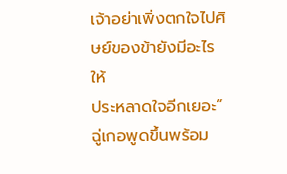เจ้าอย่าเพิ่งตกใจไปศิษย์ของข้ายังมีอะไรให้
ประหลาดใจอีกเยอะ” ฉู่เกอพูดขึ้นพร้อม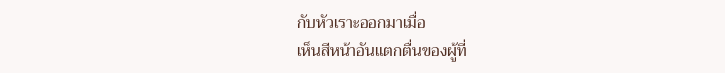กับหัวเราะออกมาเมื่อ
เห็นสีหน้าอันแตกตื่นของผู้ที่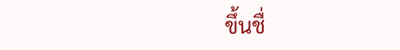ขึ้นชื่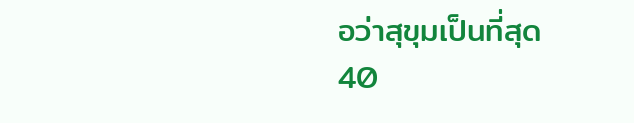อว่าสุขุมเป็นที่สุด
40